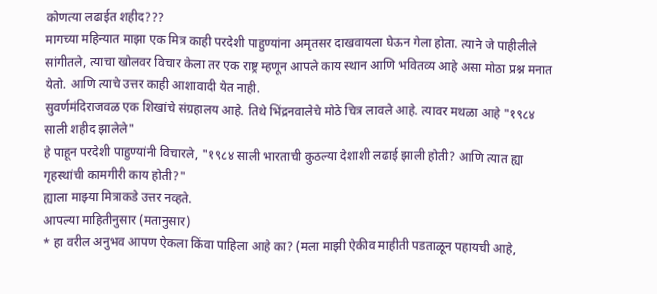कोणत्या लढाईत शहीद???
मागच्या महिन्यात माझा एक मित्र काही परदेशी पाहुण्यांना अमृतसर दाखवायला घेऊन गेला होता. त्याने जे पाहीलीले सांगीतले, त्याचा खोलवर विचार केला तर एक राष्ट्र म्हणून आपले काय स्थान आणि भवितव्य आहे असा मोठा प्रश्न मनात येतो. आणि त्याचे उत्तर काही आशावादी येत नाही.
सुवर्णमंदिराजवळ एक शिखांचे संग्रहालय आहे. तिथे भिंद्रनवालेचे मोठे चित्र लावले आहे. त्यावर मथळा आहे "१९८४ साली शहीद झालेले"
हे पाहून परदेशी पाहुण्यांनी विचारले, "१९८४ साली भारताची कुठल्या देशाशी लढाई झाली होती? आणि त्यात ह्या गृहस्थांची कामगीरी काय होती?"
ह्याला माझ्या मित्राकडे उत्तर नव्हते.
आपल्या माहितीनुसार (मतानुसार)
* हा वरील अनुभव आपण ऐकला किंवा पाहिला आहे का? (मला माझी ऐकीव माहीती पडताळून पहायची आहे,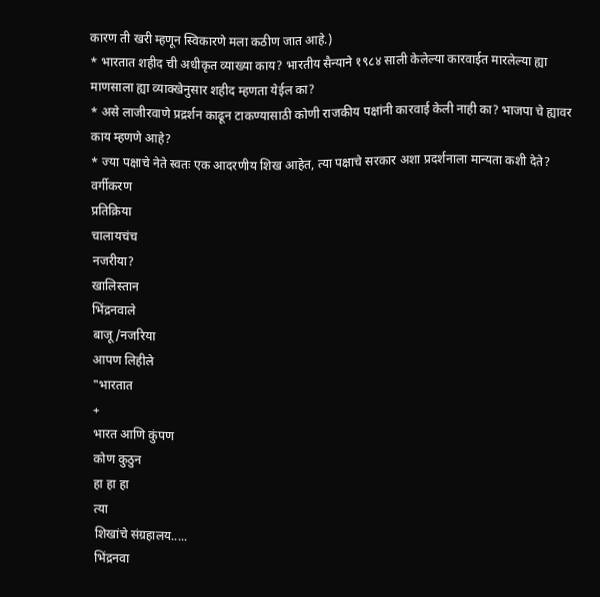कारण ती खरी म्हणून स्विकारणे मला कठीण जात आहे.)
* भारतात शहीद ची अधीकृत व्याख्या काय? भारतीय सैन्याने १९८४ साली केलेल्या कारवाईत मारलेल्या ह्या माणसाला ह्या व्याक्खेनुसार शहीद म्हणता येईल का?
* असे लाजीरवाणे प्रद्रर्शन काढून टाकण्यासाठी कोणी राजकीय पक्षांनी कारवाई केली नाही का? भाजपा चे ह्यावर काय म्हणणे आहे?
* ज्या पक्षाचे नेते स्वतः एक आदरणीय शिख आहेत, त्या पक्षाचे सरकार अशा प्रदर्शनाला मान्यता कशी देते?
वर्गीकरण
प्रतिक्रिया
चालायचंच
नजरीया?
खालिस्तान
भिंद्रनवाले
बाजू/नजरिया
आपण लिहीले
"भारतात
+
भारत आणि कुंपण
कोण कुठुन
हा हा हा
त्या
शिखांचे संग्रहालय.....
भिंद्रनवा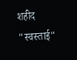शहीद
"स्वस्ताई"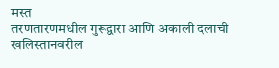मस्त
तरणतारणमधील गुरूद्वारा आणि अकाली दलाची खलिस्तानवरील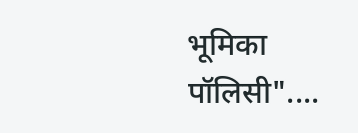भूमिका
पॉलिसी"....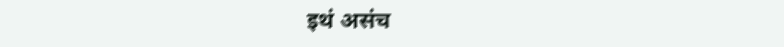इथं असंच